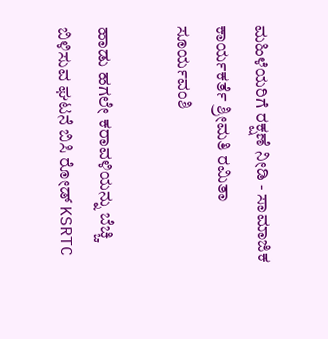ಮಹಿಳೆಯರಿಗೆ ರಕ್ಷಣೆ ನೀಡಿ - ಸಾಮಾಜಿಕ ಕಾರ್ಯಕರ್ತೆ ಶ್ರೀಮತಿ ರಮಿತಾ ಸೂರ್ಯವಂಶಿ

ಹಾಡು ಹಗಲೇ ಕರಾವಳಿಯನ್ನು ಬೆಚ್ಚಿ ಬಿಳಿಸುವ ಘಟನೆ ಬಿಸಿ ರೋಡ್ KSRTC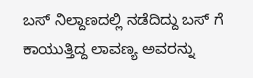ಬಸ್ ನಿಲ್ದಾಣದಲ್ಲಿ ನಡೆದಿದ್ದು ಬಸ್ ಗೆ ಕಾಯುತ್ತಿದ್ದ ಲಾವಣ್ಯ ಅವರನ್ನು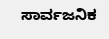ಸಾರ್ವಜನಿಕ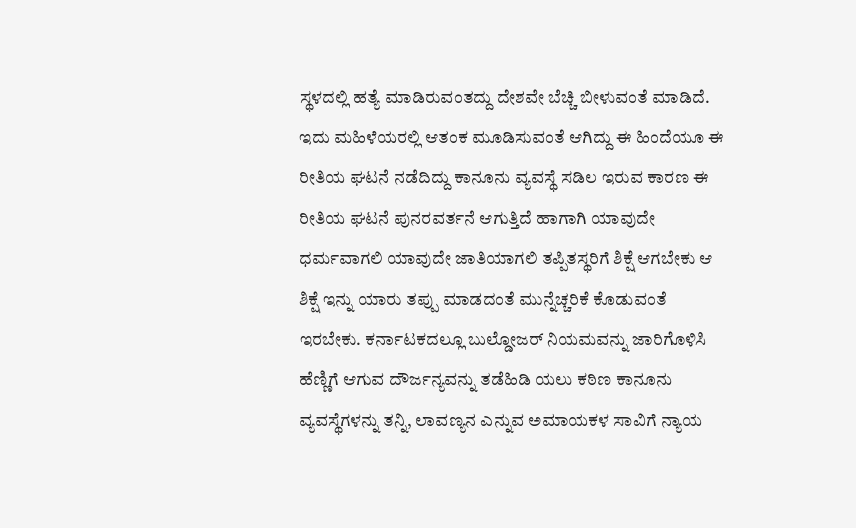ಸ್ಥಳದಲ್ಲಿ ಹತ್ಯೆ ಮಾಡಿರುವಂತದ್ದು ದೇಶವೇ ಬೆಚ್ಚಿ ಬೀಳುವಂತೆ ಮಾಡಿದೆ. ಇದು ಮಹಿಳೆಯರಲ್ಲಿ ಆತಂಕ ಮೂಡಿಸುವಂತೆ ಆಗಿದ್ದು ಈ ಹಿಂದೆಯೂ ಈ ರೀತಿಯ ಘಟನೆ ನಡೆದಿದ್ದು ಕಾನೂನು ವ್ಯವಸ್ಥೆ ಸಡಿಲ ಇರುವ ಕಾರಣ ಈ ರೀತಿಯ ಘಟನೆ ಪುನರವರ್ತನೆ ಆಗುತ್ತಿದೆ ಹಾಗಾಗಿ ಯಾವುದೇ ಧರ್ಮವಾಗಲಿ ಯಾವುದೇ ಜಾತಿಯಾಗಲಿ ತಪ್ಪಿತಸ್ಥರಿಗೆ ಶಿಕ್ಷೆ ಆಗಬೇಕು ಆ ಶಿಕ್ಷೆ ಇನ್ನು ಯಾರು ತಪ್ಪು ಮಾಡದಂತೆ ಮುನ್ನೆಚ್ಚರಿಕೆ ಕೊಡುವಂತೆ ಇರಬೇಕು. ಕರ್ನಾಟಕದಲ್ಲೂ ಬುಲ್ಡೋಜರ್ ನಿಯಮವನ್ನು ಜಾರಿಗೊಳಿಸಿ ಹೆಣ್ಣಿಗೆ ಆಗುವ ದೌರ್ಜನ್ಯವನ್ನು ತಡೆಹಿಡಿ ಯಲು ಕಠಿಣ ಕಾನೂನು ವ್ಯವಸ್ಥೆಗಳನ್ನು ತನ್ನಿ, ಲಾವಣ್ಯನ ಎನ್ನುವ ಅಮಾಯಕಳ ಸಾವಿಗೆ ನ್ಯಾಯ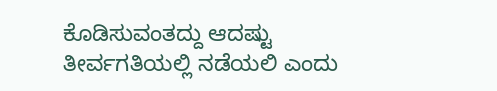ಕೊಡಿಸುವಂತದ್ದು ಆದಷ್ಟು ತೀರ್ವಗತಿಯಲ್ಲಿ ನಡೆಯಲಿ ಎಂದು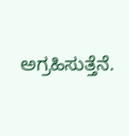ಅಗ್ರಹಿಸುತ್ತೆನೆ.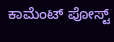ಕಾಮೆಂಟ್‌‌ ಪೋಸ್ಟ್‌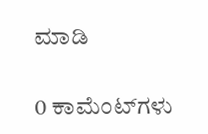ಮಾಡಿ

0 ಕಾಮೆಂಟ್‌ಗಳು